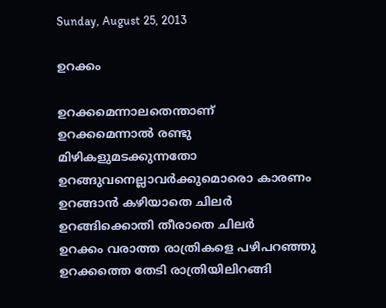Sunday, August 25, 2013

ഉറക്കം

ഉറക്കമെന്നാലതെന്താണ്
ഉറക്കമെന്നാൽ രണ്ടു മിഴികളുമടക്കുന്നതോ
ഉറങ്ങുവനെല്ലാവർക്കുമൊരൊ കാരണം
ഉറങ്ങാൻ കഴിയാതെ ചിലർ
ഉറങ്ങിക്കൊതി തീരാതെ ചിലർ
ഉറക്കം വരാത്ത രാത്രികളെ പഴിപറഞ്ഞു
ഉറക്കത്തെ തേടി രാത്രിയിലിറങ്ങി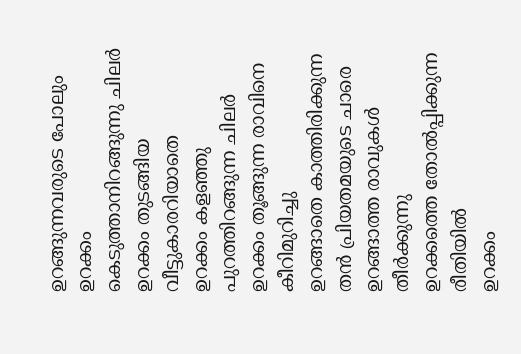ഉറങ്ങുന്നവരുടെ പോലും
ഉറക്കം കെടുത്താനിറങ്ങുന്നു ചിലർ
ഉറക്കം തുടങ്ങിയ വീട്ടുകാരറിയാതെ
ഉറക്കം കളഞ്ഞു പുറത്തിറങ്ങുന്ന ചിലർ
ഉറക്കം തൂങ്ങുന്ന രാവിനെ കീറിമുറിച്ചു
ഉറങ്ങാതെ കാത്തിരിക്കുന്ന തൻ പ്രിയതമയുടെ ചാരെ
ഉറങ്ങാത്ത രാവുകൾ തീർക്കുന്നു
ഉറക്കത്തെ തോൽപ്പിക്കുന്ന രീതിയിൽ
ഉറക്കം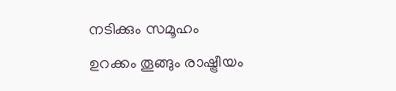നടിക്കും സമൂഹം
ഉറക്കം തൂങ്ങും രാഷ്ട്രീയം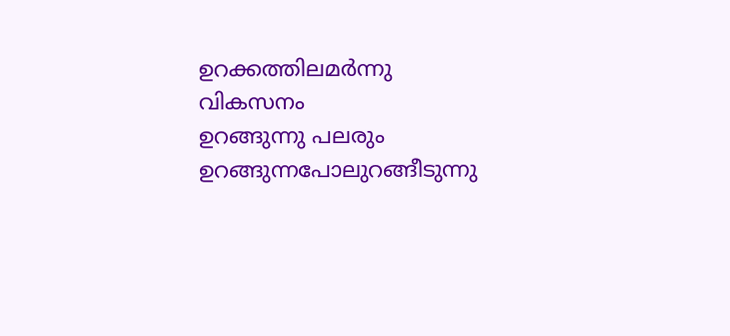ഉറക്കത്തിലമര്‍ന്നു വികസനം
ഉറങ്ങുന്നു പലരും
ഉറങ്ങുന്നപോലുറങ്ങീടുന്നു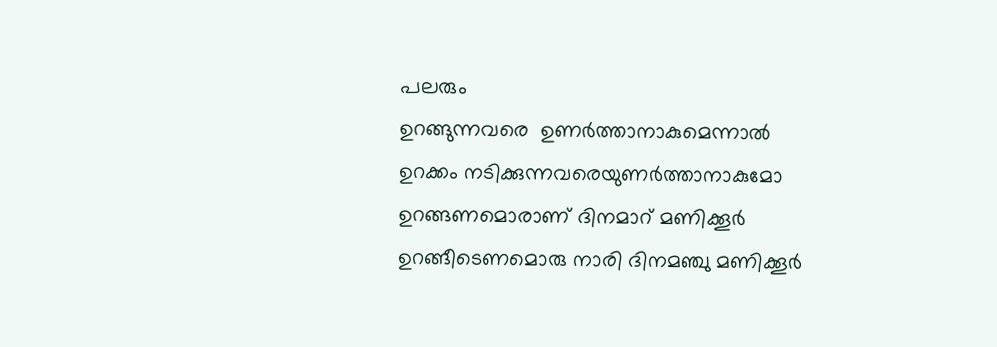പലരും
ഉറങ്ങുന്നവരെ  ഉണര്‍ത്താനാകുമെന്നാല്‍
ഉറക്കം നടിക്കുന്നവരെയുണര്‍ത്താനാകുമോ
ഉറങ്ങണമൊരാണ് ദിനമാറ് മണിക്കൂര്‍
ഉറങ്ങീടെണമൊരു നാരി ദിനമഞ്ചു മണിക്കൂര്‍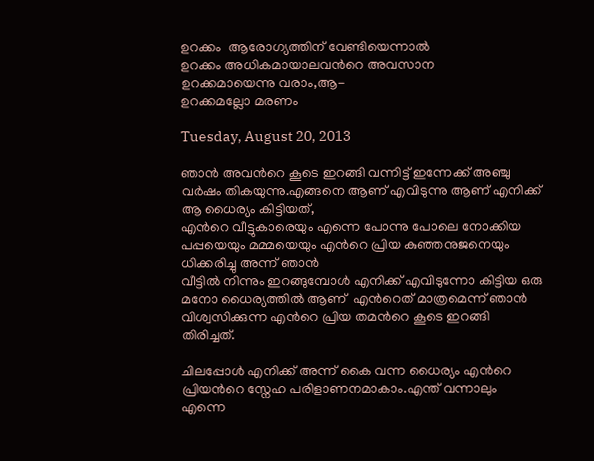ഉറക്കം  ആരോഗ്യത്തിന് വേണ്ടിയെന്നാല്‍
ഉറക്കം അധികമായാലവന്‍റെ അവസാന
ഉറക്കമായെന്നു വരാം,ആ-
ഉറക്കമല്ലോ മരണം

Tuesday, August 20, 2013

ഞാന്‍ അവന്‍റെ കൂടെ ഇറങ്ങി വന്നിട്ട് ഇന്നേക്ക് അഞ്ചു വര്‍ഷം തികയുന്നു.എങ്ങനെ ആണ് എവിടുന്നു ആണ് എനിക്ക് ആ ധൈര്യം കിട്ടിയത്,
എന്‍റെ വീട്ടുകാരെയും എന്നെ പോന്നു പോലെ നോക്കിയ പപ്പയെയും മമ്മയെയും എന്‍റെ പ്രിയ കുഞ്ഞനുജനെയും ധിക്കരിച്ചു അന്ന് ഞാന്‍
വീട്ടില്‍ നിന്നും ഇറങ്ങുമ്പോള്‍ എനിക്ക് എവിടുന്നോ കിട്ടിയ ഒരു മനോ ധൈര്യത്തില്‍ ആണ്  എന്‍റെത് മാത്രമെന്ന് ഞാന്‍ വിശ്വസിക്കുന്ന എന്‍റെ പ്രിയ തമന്‍റെ കൂടെ ഇറങ്ങി തിരിച്ചത്.

ചിലപ്പോള്‍ എനിക്ക് അന്ന് കൈ വന്ന ധൈര്യം എന്‍റെ പ്രിയന്‍റെ സ്നേഹ പരിളാണനമാകാം.എന്ത് വന്നാലും എന്നെ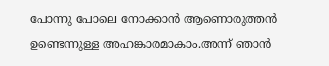പോന്നു പോലെ നോക്കാന്‍ ആണൊരുത്തന്‍ ഉണ്ടെന്നുള്ള അഹങ്കാരമാകാം.അന്ന് ഞാന്‍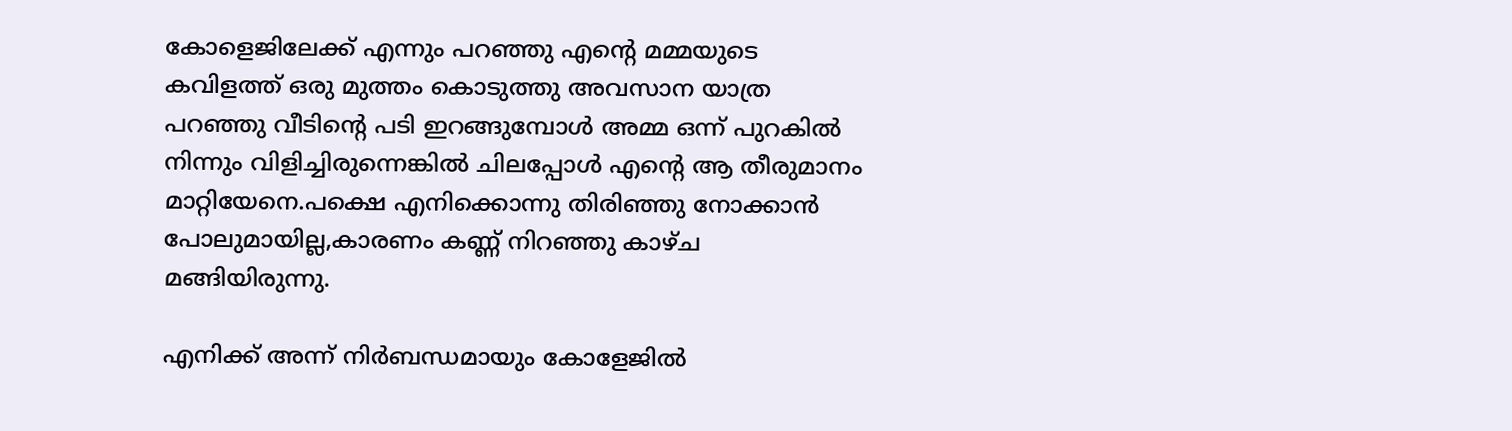കോളെജിലേക്ക് എന്നും പറഞ്ഞു എന്‍റെ മമ്മയുടെ കവിളത്ത് ഒരു മുത്തം കൊടുത്തു അവസാന യാത്ര പറഞ്ഞു വീടിന്‍റെ പടി ഇറങ്ങുമ്പോള്‍ അമ്മ ഒന്ന് പുറകില്‍ നിന്നും വിളിച്ചിരുന്നെങ്കില്‍ ചിലപ്പോള്‍ എന്‍റെ ആ തീരുമാനം മാറ്റിയേനെ.പക്ഷെ എനിക്കൊന്നു തിരിഞ്ഞു നോക്കാന്‍ പോലുമായില്ല,കാരണം കണ്ണ് നിറഞ്ഞു കാഴ്ച മങ്ങിയിരുന്നു.

എനിക്ക് അന്ന് നിര്‍ബന്ധമായും കോളേജില്‍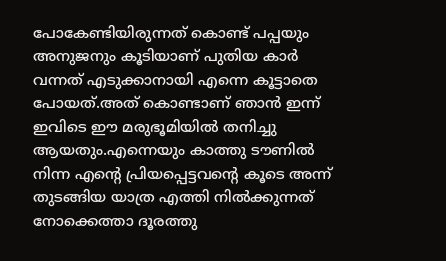പോകേണ്ടിയിരുന്നത്‌ കൊണ്ട് പപ്പയും അനുജനും കൂടിയാണ് പുതിയ കാര്‍ വന്നത് എടുക്കാനായി എന്നെ കൂട്ടാതെ പോയത്.അത് കൊണ്ടാണ് ഞാന്‍ ഇന്ന് ഇവിടെ ഈ മരുഭൂമിയില്‍ തനിച്ചു ആയതും.എന്നെയും കാത്തു ടൗണില്‍ നിന്ന എന്‍റെ പ്രിയപ്പെട്ടവന്‍റെ കൂടെ അന്ന് തുടങ്ങിയ യാത്ര എത്തി നില്‍ക്കുന്നത് നോക്കെത്താ ദൂരത്തു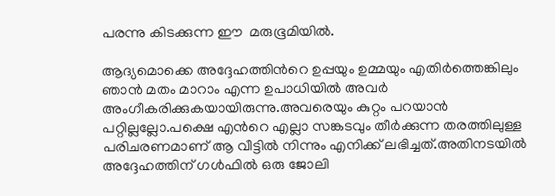പരന്നു കിടക്കുന്ന ഈ  മരുഭൂമിയില്‍.

ആദ്യമൊക്കെ അദ്ദേഹത്തിന്‍റെ ഉപ്പയും ഉമ്മയും എതിര്‍ത്തെങ്കിലും ഞാന്‍ മതം മാറാം എന്ന ഉപാധിയില്‍ അവര്‍ അംഗീകരിക്കുകയായിരുന്നു.അവരെയും കുറ്റം പറയാന്‍ പറ്റില്ലല്ലോ.പക്ഷെ എന്‍റെ എല്ലാ സങ്കടവും തീര്‍ക്കുന്ന തരത്തിലുള്ള പരിചരണമാണ് ആ വീട്ടില്‍ നിന്നും എനിക്ക് ലഭിച്ചത്.അതിനടയില്‍ അദ്ദേഹത്തിന് ഗള്‍ഫില്‍ ഒരു ജോലി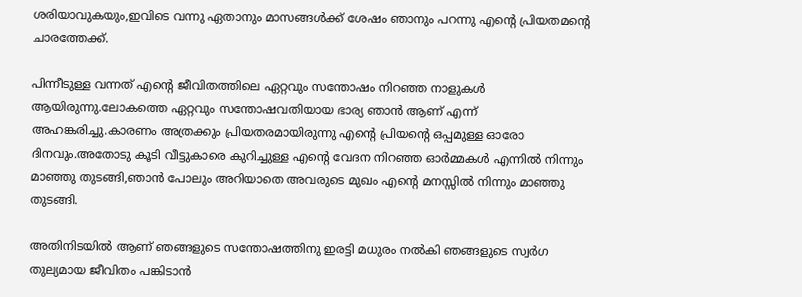ശരിയാവുകയും,ഇവിടെ വന്നു ഏതാനും മാസങ്ങള്‍ക്ക് ശേഷം ഞാനും പറന്നു എന്‍റെ പ്രിയതമന്‍റെ ചാരത്തേക്ക്‌.

പിന്നീടുള്ള വന്നത് എന്‍റെ ജീവിതത്തിലെ ഏറ്റവും സന്തോഷം നിറഞ്ഞ നാളുകള്‍ ആയിരുന്നു.ലോകത്തെ ഏറ്റവും സന്തോഷവതിയായ ഭാര്യ ഞാന്‍ ആണ് എന്ന് അഹങ്കരിച്ചു.കാരണം അത്രക്കും പ്രിയതരമായിരുന്നു എന്‍റെ പ്രിയന്‍റെ ഒപ്പമുള്ള ഓരോ ദിനവും.അതോടു കൂടി വീട്ടുകാരെ കുറിച്ചുള്ള എന്‍റെ വേദന നിറഞ്ഞ ഓര്‍മ്മകള്‍ എന്നില്‍ നിന്നും മാഞ്ഞു തുടങ്ങി,ഞാന്‍ പോലും അറിയാതെ അവരുടെ മുഖം എന്‍റെ മനസ്സില്‍ നിന്നും മാഞ്ഞു തുടങ്ങി.

അതിനിടയില്‍ ആണ് ഞങ്ങളുടെ സന്തോഷത്തിനു ഇരട്ടി മധുരം നല്‍കി ഞങ്ങളുടെ സ്വര്‍ഗ തുല്യമായ ജീവിതം പങ്കിടാന്‍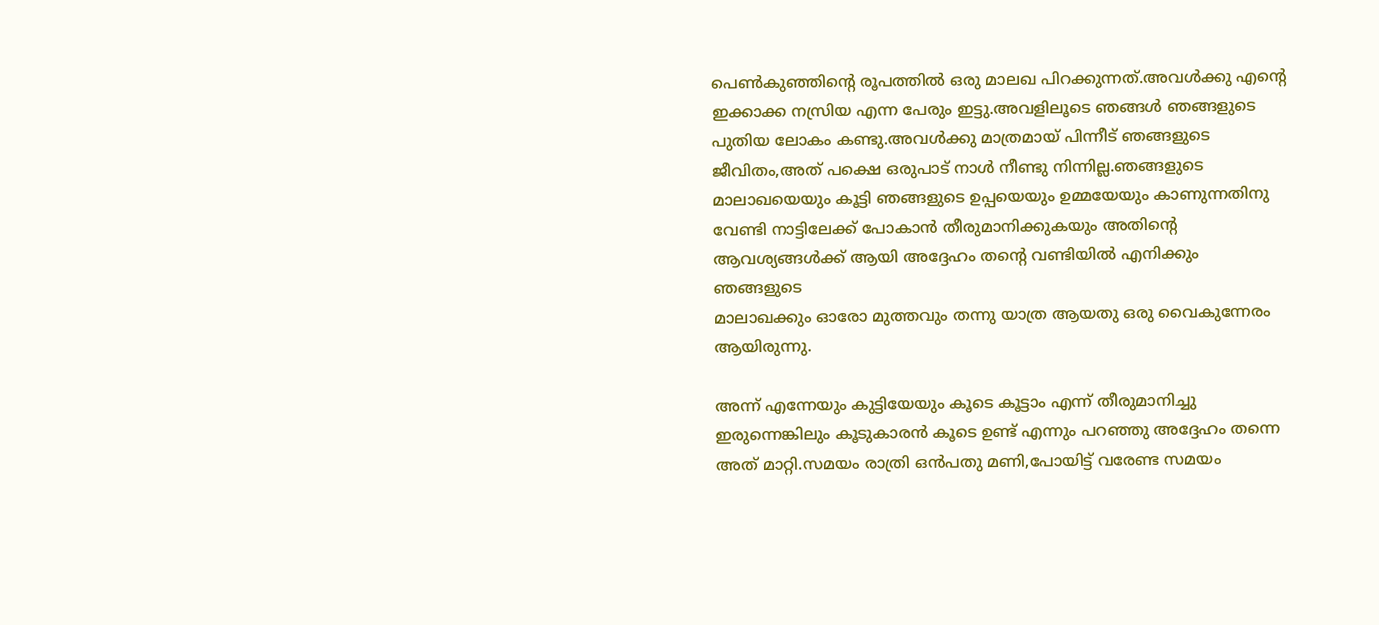പെണ്‍കുഞ്ഞിന്‍റെ രൂപത്തില്‍ ഒരു മാലഖ പിറക്കുന്നത്‌.അവള്‍ക്കു എന്‍റെ ഇക്കാക്ക നസ്രിയ എന്ന പേരും ഇട്ടു.അവളിലൂടെ ഞങ്ങള്‍ ഞങ്ങളുടെ പുതിയ ലോകം കണ്ടു.അവള്‍ക്കു മാത്രമായ് പിന്നീട് ഞങ്ങളുടെ ജീവിതം,അത് പക്ഷെ ഒരുപാട് നാള്‍ നീണ്ടു നിന്നില്ല.ഞങ്ങളുടെ മാലാഖയെയും കൂട്ടി ഞങ്ങളുടെ ഉപ്പയെയും ഉമ്മയേയും കാണുന്നതിനു വേണ്ടി നാട്ടിലേക്ക് പോകാന്‍ തീരുമാനിക്കുകയും അതിന്‍റെ ആവശ്യങ്ങള്‍ക്ക് ആയി അദ്ദേഹം തന്‍റെ വണ്ടിയില്‍ എനിക്കും ഞങ്ങളുടെ
മാലാഖക്കും ഓരോ മുത്തവും തന്നു യാത്ര ആയതു ഒരു വൈകുന്നേരം ആയിരുന്നു.

അന്ന് എന്നേയും കുട്ടിയേയും കൂടെ കൂട്ടാം എന്ന് തീരുമാനിച്ചു ഇരുന്നെങ്കിലും കൂടുകാരന്‍ കൂടെ ഉണ്ട് എന്നും പറഞ്ഞു അദ്ദേഹം തന്നെ അത് മാറ്റി.സമയം രാത്രി ഒന്‍പതു മണി,പോയിട്ട് വരേണ്ട സമയം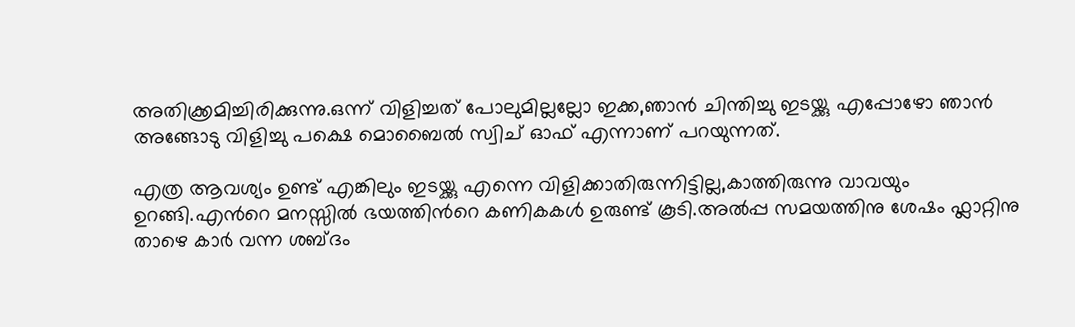അതിക്ക്രമിച്ചിരിക്കുന്നു.ഒന്ന് വിളിച്ചത് പോലുമില്ലല്ലോ ഇക്ക,ഞാന്‍ ചിന്തിച്ചു ഇടയ്ക്കു എപ്പോഴോ ഞാന്‍ അങ്ങോടു വിളിച്ചു പക്ഷെ മൊബൈല്‍ സ്വിച് ഓഫ് എന്നാണ് പറയുന്നത്.

എത്ര ആവശ്യം ഉണ്ട് എങ്കിലും ഇടയ്ക്കു എന്നെ വിളിക്കാതിരുന്നിട്ടില്ല,കാത്തിരുന്നു വാവയും ഉറങ്ങി.എന്‍റെ മനസ്സില്‍ ഭയത്തിന്‍റെ കണികകള്‍ ഉരുണ്ട് കൂടി.അല്‍പ്പ സമയത്തിനു ശേഷം ഫ്ലാറ്റിനു താഴെ കാര്‍ വന്ന ശബ്ദം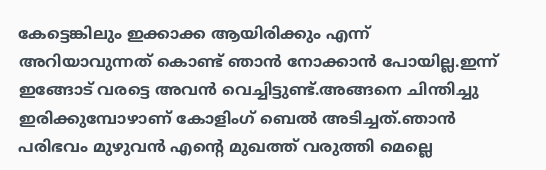കേട്ടെങ്കിലും ഇക്കാക്ക ആയിരിക്കും എന്ന് അറിയാവുന്നത് കൊണ്ട് ഞാന്‍ നോക്കാന്‍ പോയില്ല.ഇന്ന് ഇങ്ങോട് വരട്ടെ അവന്‍ വെച്ചിട്ടുണ്ട്.അങ്ങനെ ചിന്തിച്ചു ഇരിക്കുമ്പോഴാണ് കോളിംഗ് ബെല്‍ അടിച്ചത്.ഞാന്‍ പരിഭവം മുഴുവന്‍ എന്‍റെ മുഖത്ത് വരുത്തി മെല്ലെ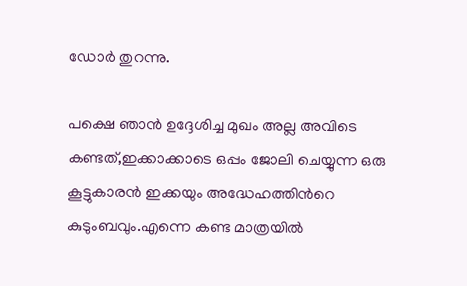ഡോര്‍ തുറന്നു.

പക്ഷെ ഞാന്‍ ഉദ്ദേശിച്ച മുഖം അല്ല അവിടെ കണ്ടത്,ഇക്കാക്കാടെ ഒപ്പം ജോലി ചെയ്യുന്ന ഒരു കൂട്ടുകാരന്‍ ഇക്കയും അദ്ധേഹത്തിന്‍റെ കുടുംബവും.എന്നെ കണ്ട മാത്രയില്‍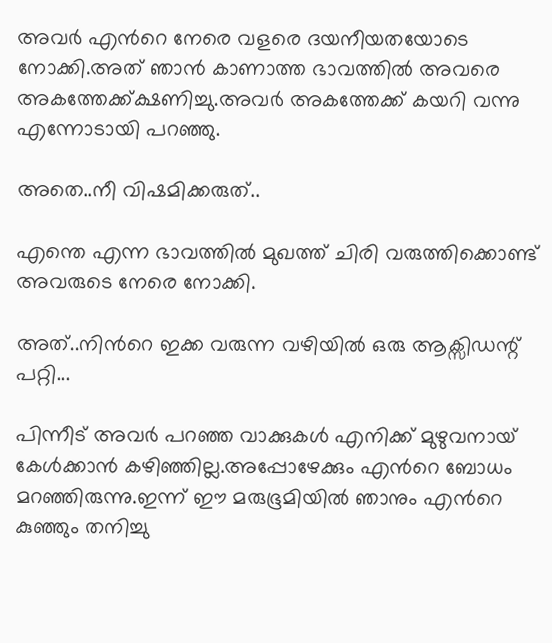അവര്‍ എന്‍റെ നേരെ വളരെ ദയനീയതയോടെ നോക്കി.അത് ഞാന്‍ കാണാത്ത ഭാവത്തില്‍ അവരെ അകത്തേക്ക്ക്ഷണിച്ചു.അവര്‍ അകത്തേക്ക് കയറി വന്നു എന്നോടായി പറഞ്ഞു.

അതെ..നീ വിഷമിക്കരുത്..

എന്തെ എന്ന ഭാവത്തില്‍ മുഖത്ത് ചിരി വരുത്തിക്കൊണ്ട് അവരുടെ നേരെ നോക്കി.

അത്..നിന്‍റെ ഇക്ക വരുന്ന വഴിയില്‍ ഒരു ആക്സിഡന്റ് പറ്റി...

പിന്നീട് അവര്‍ പറഞ്ഞ വാക്കുകള്‍ എനിക്ക് മുഴുവനായ് കേള്‍ക്കാന്‍ കഴിഞ്ഞില്ല.അപ്പോഴേക്കും എന്‍റെ ബോധം മറഞ്ഞിരുന്നു.ഇന്ന് ഈ മരുഭൂമിയില്‍ ഞാനും എന്‍റെ കുഞ്ഞും തനിച്ചു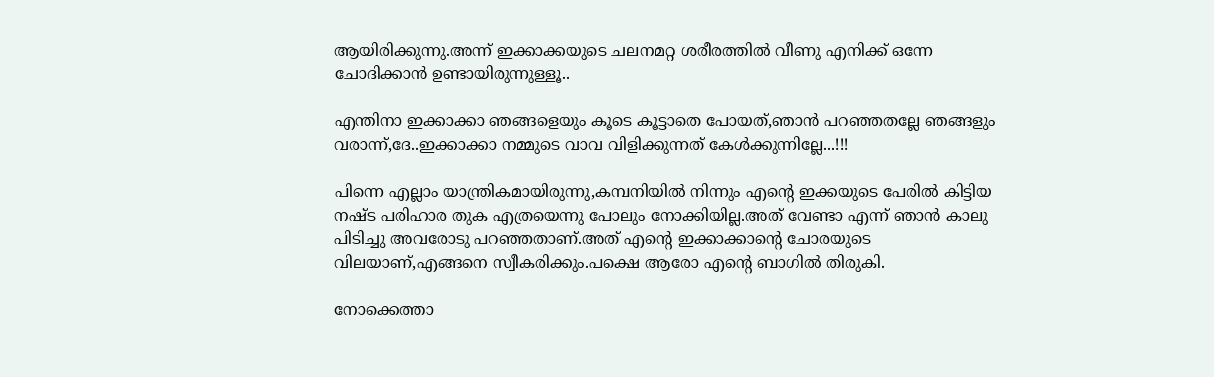ആയിരിക്കുന്നു.അന്ന് ഇക്കാക്കയുടെ ചലനമറ്റ ശരീരത്തില്‍ വീണു എനിക്ക് ഒന്നേ ചോദിക്കാന്‍ ഉണ്ടായിരുന്നുള്ളൂ..

എന്തിനാ ഇക്കാക്കാ ഞങ്ങളെയും കൂടെ കൂട്ടാതെ പോയത്,ഞാന്‍ പറഞ്ഞതല്ലേ ഞങ്ങളും വരാന്ന്,ദേ..ഇക്കാക്കാ നമ്മുടെ വാവ വിളിക്കുന്നത് കേള്‍ക്കുന്നില്ലേ...!!!

പിന്നെ എല്ലാം യാന്ത്രികമായിരുന്നു,കമ്പനിയില്‍ നിന്നും എന്‍റെ ഇക്കയുടെ പേരില്‍ കിട്ടിയ നഷ്ട പരിഹാര തുക എത്രയെന്നു പോലും നോക്കിയില്ല.അത് വേണ്ടാ എന്ന് ഞാന്‍ കാലു പിടിച്ചു അവരോടു പറഞ്ഞതാണ്.അത് എന്‍റെ ഇക്കാക്കാന്‍റെ ചോരയുടെ വിലയാണ്,എങ്ങനെ സ്വീകരിക്കും.പക്ഷെ ആരോ എന്‍റെ ബാഗില്‍ തിരുകി.

നോക്കെത്താ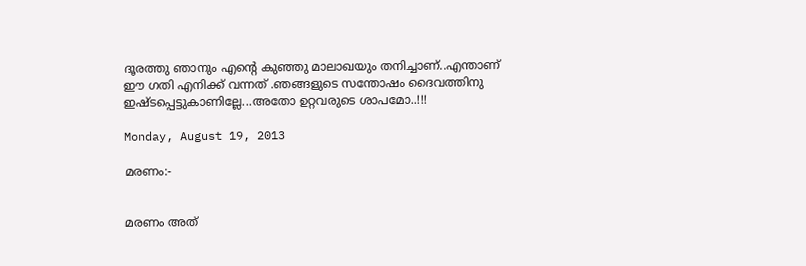ദൂരത്തു ഞാനും എന്‍റെ കുഞ്ഞു മാലാഖയും തനിച്ചാണ്..എന്താണ് ഈ ഗതി എനിക്ക് വന്നത് .ഞങ്ങളുടെ സന്തോഷം ദൈവത്തിനു ഇഷ്ടപ്പെട്ടുകാണില്ലേ...അതോ ഉറ്റവരുടെ ശാപമോ..!!!

Monday, August 19, 2013

മരണം:-


മരണം അത്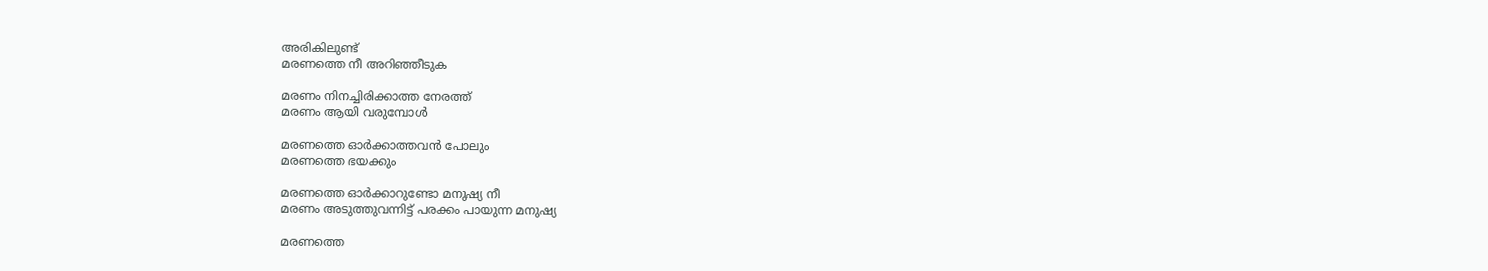അരികിലുണ്ട്
മരണത്തെ നീ അറിഞ്ഞീടുക

മരണം നിനച്ചിരിക്കാത്ത നേരത്ത്
മരണം ആയി വരുമ്പോള്‍

മരണത്തെ ഓര്‍ക്കാത്തവന്‍ പോലും
മരണത്തെ ഭയക്കും

മരണത്തെ ഓര്‍ക്കാറുണ്ടോ മനുഷ്യ നീ
മരണം അടുത്തുവന്നിട്ട്‌ പരക്കം പായുന്ന മനുഷ്യ

മരണത്തെ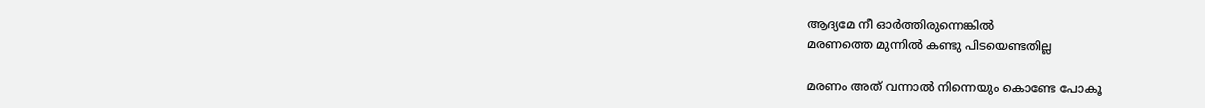ആദ്യമേ നീ ഓര്‍ത്തിരുന്നെങ്കില്‍
മരണത്തെ മുന്നില്‍ കണ്ടു പിടയെണ്ടതില്ല

മരണം അത് വന്നാല്‍ നിന്നെയും കൊണ്ടേ പോകൂ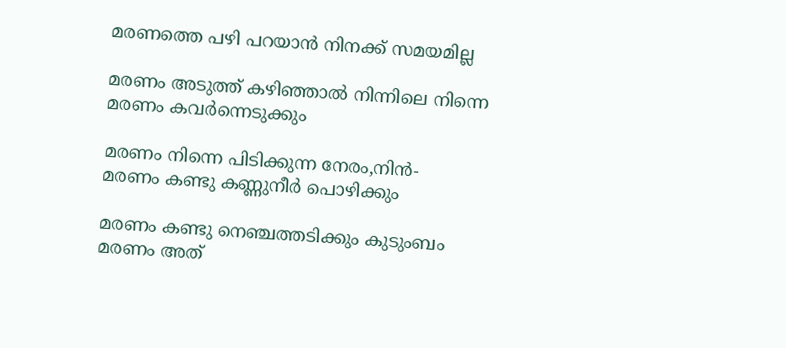മരണത്തെ പഴി പറയാന്‍ നിനക്ക് സമയമില്ല

മരണം അടുത്ത് കഴിഞ്ഞാല്‍ നിന്നിലെ നിന്നെ
മരണം കവര്‍ന്നെടുക്കും

മരണം നിന്നെ പിടിക്കുന്ന നേരം,നിന്‍-
മരണം കണ്ടു കണ്ണുനീര്‍ പൊഴിക്കും

മരണം കണ്ടു നെഞ്ചത്തടിക്കും കുടുംബം
മരണം അത്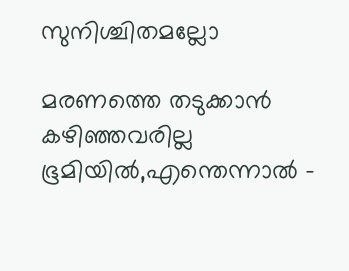സുനിശ്ചിതമല്ലോ

മരണത്തെ തടുക്കാന്‍ കഴിഞ്ഞവരില്ല ഭൂമിയില്‍,എന്തെന്നാല്‍ -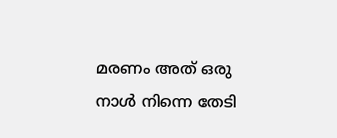മരണം അത് ഒരു നാള്‍ നിന്നെ തേടി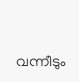വന്നീടും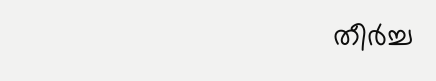തീര്‍ച്ച